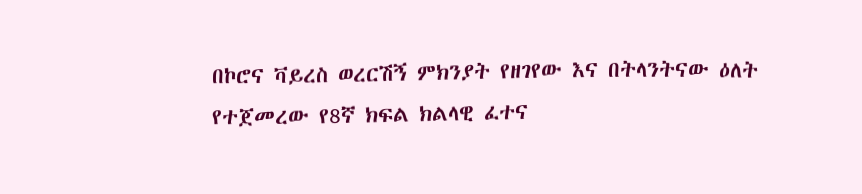በኮሮና ቫይረስ ወረርሽኝ ምክንያት የዘገየው እና በትላንትናው ዕለት የተጀመረው የ8ኛ ክፍል ክልላዊ ፈተና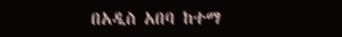በአዲስ አበባ ከተማ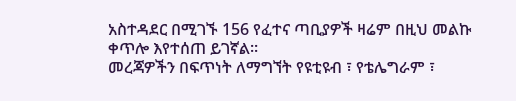አስተዳደር በሚገኙ 156 የፈተና ጣቢያዎች ዛሬም በዚህ መልኩ ቀጥሎ እየተሰጠ ይገኛል፡፡
መረጃዎችን በፍጥነት ለማግኘት የዩቲዩብ ፣ የቴሌግራም ፣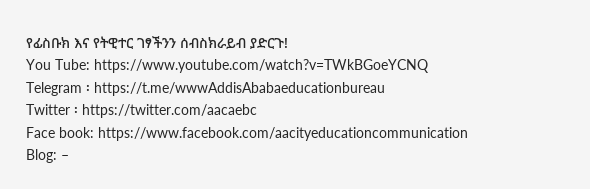የፊስቡክ እና የትዊተር ገፃችንን ሰብስክራይብ ያድርጉ!
You Tube: https://www.youtube.com/watch?v=TWkBGoeYCNQ
Telegram ፡ https://t.me/wwwAddisAbabaeducationbureau
Twitter ፡ https://twitter.com/aacaebc
Face book: https://www.facebook.com/aacityeducationcommunication
Blog: –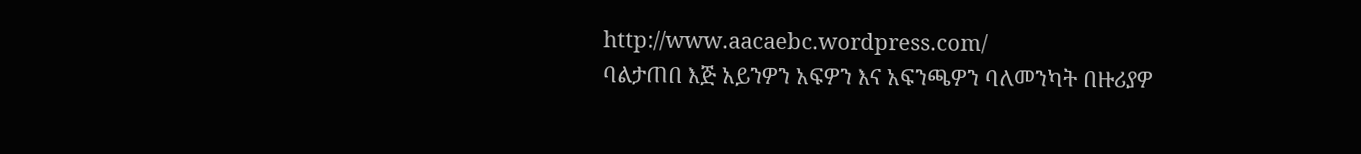http://www.aacaebc.wordpress.com/
ባልታጠበ እጅ አይንዎን አፍዎን እና አፍንጫዎን ባለመንካት በዙሪያዎ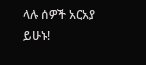ላሉ ሰዎች አርአያ ይሁኑ!